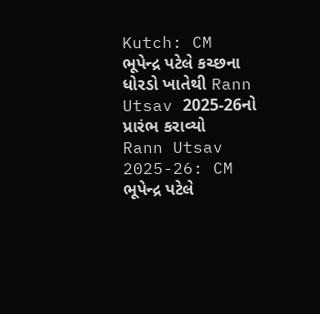Kutch: CM ભૂપેન્દ્ર પટેલે કચ્છના ધોરડો ખાતેથી Rann Utsav 2025-26નો પ્રારંભ કરાવ્યો
Rann Utsav 2025-26: CM ભૂપેન્દ્ર પટેલે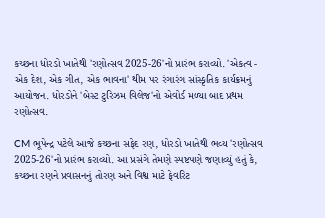કચ્છના ધોરડો ખાતેથી 'રણોત્સવ 2025-26'નો પ્રારંભ કરાવ્યો. 'એકત્વ - એક દેશ, એક ગીત, એક ભાવના' થીમ પર રંગારંગ સાંસ્કૃતિક કાર્યક્રમનું આયોજન. ધોરડોને 'બેસ્ટ ટુરિઝમ વિલેજ'નો એવોર્ડ મળ્યા બાદ પ્રથમ રણોત્સવ.

CM ભૂપેન્દ્ર પટેલે આજે કચ્છના સફેદ રણ, ધોરડો ખાતેથી ભવ્ય 'રણોત્સવ 2025-26'નો પ્રારંભ કરાવ્યો. આ પ્રસંગે તેમણે સ્પષ્ટપણે જણાવ્યું હતું કે, કચ્છના રણને પ્રવાસનનું તોરણ અને વિશ્વ માટે ફેવરિટ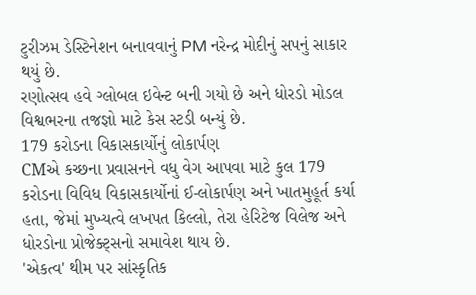ટુરીઝમ ડેસ્ટિનેશન બનાવવાનું PM નરેન્દ્ર મોદીનું સપનું સાકાર થયું છે.
રણોત્સવ હવે ગ્લોબલ ઇવેન્ટ બની ગયો છે અને ધોરડો મોડલ વિશ્વભરના તજજ્ઞો માટે કેસ સ્ટડી બન્યું છે.
179 કરોડના વિકાસકાર્યોનું લોકાર્પણ
CMએ કચ્છના પ્રવાસનને વધુ વેગ આપવા માટે કુલ 179 કરોડના વિવિધ વિકાસકાર્યોનાં ઈ-લોકાર્પણ અને ખાતમુહૂર્ત કર્યા હતા, જેમાં મુખ્યત્વે લખપત કિલ્લો, તેરા હેરિટેજ વિલેજ અને ધોરડોના પ્રોજેક્ટ્સનો સમાવેશ થાય છે.
'એકત્વ' થીમ પર સાંસ્કૃતિક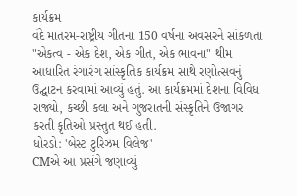કાર્યક્રમ
વંદે માતરમ-રાષ્ટ્રીય ગીતના 150 વર્ષના અવસરને સાંકળતા "એકત્વ - એક દેશ, એક ગીત, એક ભાવના" થીમ આધારિત રંગારંગ સાંસ્કૃતિક કાર્યક્રમ સાથે રણોત્સવનું ઉદ્ઘાટન કરવામાં આવ્યું હતું. આ કાર્યક્રમમાં દેશના વિવિધ રાજ્યો, કચ્છી કલા અને ગુજરાતની સંસ્કૃતિને ઉજાગર કરતી કૃતિઓ પ્રસ્તુત થઈ હતી.
ધોરડો: 'બેસ્ટ ટુરિઝમ વિલેજ'
CMએ આ પ્રસંગે જણાવ્યું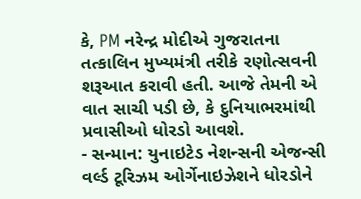કે, PM નરેન્દ્ર મોદીએ ગુજરાતના તત્કાલિન મુખ્યમંત્રી તરીકે રણોત્સવની શરૂઆત કરાવી હતી. આજે તેમની એ વાત સાચી પડી છે, કે દુનિયાભરમાંથી પ્રવાસીઓ ધોરડો આવશે.
- સન્માન: યુનાઇટેડ નેશન્સની એજન્સી વર્લ્ડ ટૂરિઝમ ઓર્ગેનાઇઝેશને ધોરડોને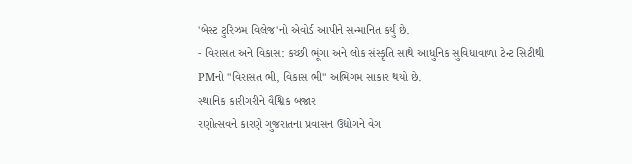'બેસ્ટ ટુરિઝમ વિલેજ'નો એવોર્ડ આપીને સન્માનિત કર્યું છે.
- વિરાસત અને વિકાસ: કચ્છી ભૂંગા અને લોક સંસ્કૃતિ સાથે આધુનિક સુવિધાવાળા ટેન્ટ સિટીથી PMનો "વિરાસત ભી, વિકાસ ભી" અભિગમ સાકાર થયો છે.
સ્થાનિક કારીગરીને વૈશ્વિક બજાર
રણોત્સવને કારણે ગુજરાતના પ્રવાસન ઉદ્યોગને વેગ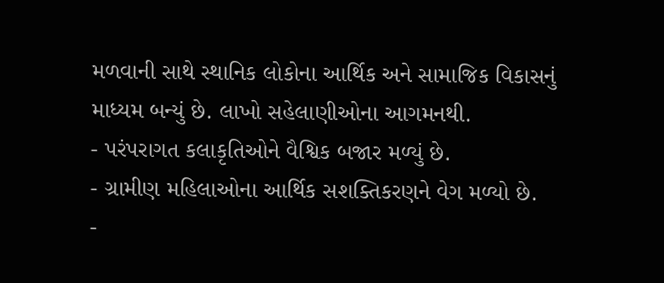મળવાની સાથે સ્થાનિક લોકોના આર્થિક અને સામાજિક વિકાસનું માધ્યમ બન્યું છે. લાખો સહેલાણીઓના આગમનથી.
- પરંપરાગત કલાકૃતિઓને વૈશ્વિક બજાર મળ્યું છે.
- ગ્રામીણ મહિલાઓના આર્થિક સશક્તિકરણને વેગ મળ્યો છે.
-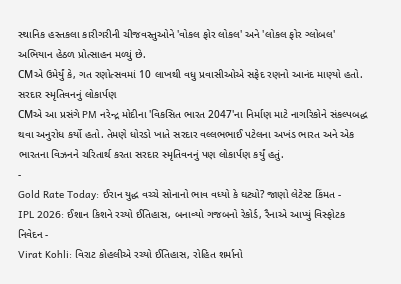સ્થાનિક હસ્તકલા કારીગરીની ચીજવસ્તુઓને 'વોકલ ફોર લોકલ' અને 'લોકલ ફોર ગ્લોબલ' અભિયાન હેઠળ પ્રોત્સાહન મળ્યું છે.
CMએ ઉમેર્યું કે, ગત રણોત્સવમાં 10 લાખથી વધુ પ્રવાસીઓએ સફેદ રણનો આનંદ માણ્યો હતો.
સરદાર સ્મૃતિવનનું લોકાર્પણ
CMએ આ પ્રસંગે PM નરેન્દ્ર મોદીના 'વિકસિત ભારત 2047'ના નિર્માણ માટે નાગરિકોને સંકલ્પબદ્ધ થવા અનુરોધ કર્યો હતો. તેમણે ધોરડો ખાતે સરદાર વલ્લભભાઈ પટેલના અખંડ ભારત અને એક ભારતના વિઝનને ચરિતાર્થ કરતા સરદાર સ્મૃતિવનનું પણ લોકાર્પણ કર્યું હતું.
-
Gold Rate Today: ઈરાન યુદ્ધ વચ્ચે સોનાનો ભાવ વધ્યો કે ઘટ્યો? જાણો લેટેસ્ટ કિંમત -
IPL 2026: ઈશાન કિશને રચ્યો ઈતિહાસ, બનાવ્યો ગજબનો રેકોર્ડ, રૈનાએ આપ્યું વિસ્ફોટક નિવેદન -
Virat Kohli: વિરાટ કોહલીએ રચ્યો ઈતિહાસ, રોહિત શર્માનો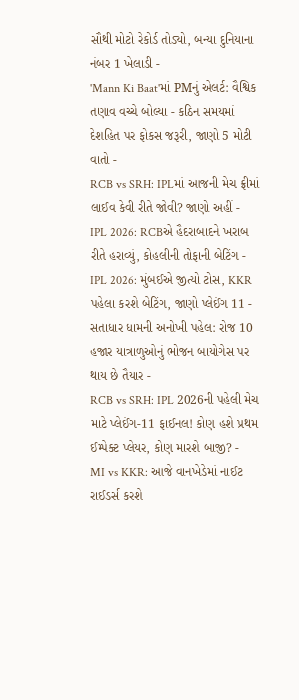સૌથી મોટો રેકોર્ડ તોડ્યો, બન્યા દુનિયાના નંબર 1 ખેલાડી -
'Mann Ki Baat'માં PMનું એલર્ટ: વૈશ્વિક તણાવ વચ્ચે બોલ્યા - કઠિન સમયમાં દેશહિત પર ફોકસ જરૂરી, જાણો 5 મોટી વાતો -
RCB vs SRH: IPLમાં આજની મેચ ફ્રીમાં લાઈવ કેવી રીતે જોવી? જાણો અહીં -
IPL 2026: RCBએ હૈદરાબાદને ખરાબ રીતે હરાવ્યું, કોહલીની તોફાની બેટિંગ -
IPL 2026: મુંબઈએ જીત્યો ટોસ, KKR પહેલા કરશે બેટિંગ, જાણો પ્લેઈંગ 11 -
સતાધાર ધામની અનોખી પહેલ: રોજ 10 હજાર યાત્રાળુઓનું ભોજન બાયોગેસ પર થાય છે તૈયાર -
RCB vs SRH: IPL 2026ની પહેલી મેચ માટે પ્લેઈંગ-11 ફાઈનલ! કોણ હશે પ્રથમ ઈમ્પેક્ટ પ્લેયર, કોણ મારશે બાજી? -
MI vs KKR: આજે વાનખેડેમાં નાઈટ રાઈડર્સ કરશે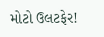મોટો ઉલટફેર!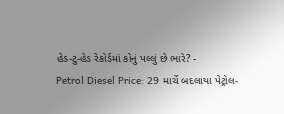હેડ-ટુ-હેડ રેકોર્ડમાં કોનું પલ્લું છે ભારે? -
Petrol Diesel Price: 29 માર્ચે બદલાયા પેટ્રોલ-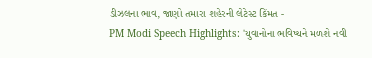ડીઝલના ભાવ, જાણો તમારા શહેરની લેટેસ્ટ કિંમત -
PM Modi Speech Highlights: 'યુવાનોના ભવિષ્યને મળશે નવી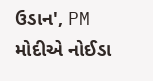ઉડાન', PM મોદીએ નોઈડા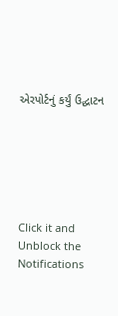એરપોર્ટનું કર્યું ઉદ્ઘાટન






Click it and Unblock the Notifications